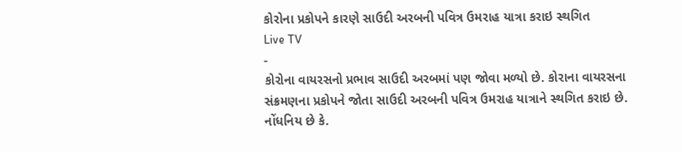કોરોના પ્રકોપને કારણે સાઉદી અરબની પવિત્ર ઉમરાહ યાત્રા કરાઇ સ્થગિત
Live TV
-
કોરોના વાયરસનો પ્રભાવ સાઉદી અરબમાં પણ જોવા મળ્યો છે. કોરાના વાયરસના સંક્રમણના પ્રકોપને જોતા સાઉદી અરબની પવિત્ર ઉમરાહ યાત્રાને સ્થગિત કરાઇ છે. નોંધનિય છે કે.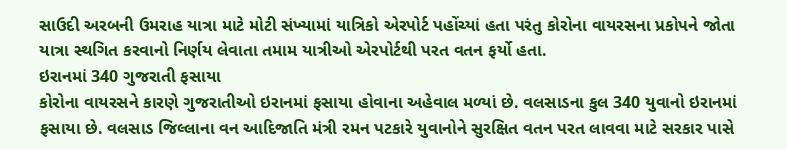સાઉદી અરબની ઉમરાહ યાત્રા માટે મોટી સંખ્યામાં યાત્રિકો એરપોર્ટ પહોંચ્યાં હતા પરંતુ કોરોના વાયરસના પ્રકોપને જોતા યાત્રા સ્થગિત કરવાનો નિર્ણય લેવાતા તમામ યાત્રીઓ એરપોર્ટથી પરત વતન ફર્યો હતા.
ઇરાનમાં 340 ગુજરાતી ફસાયા
કોરોના વાયરસને કારણે ગુજરાતીઓ ઇરાનમાં ફસાયા હોવાના અહેવાલ મળ્યાં છે. વલસાડના કુલ 340 યુવાનો ઇરાનમાં ફસાયા છે. વલસાડ જિલ્લાના વન આદિજાતિ મંત્રી રમન પટકારે યુવાનોને સુરક્ષિત વતન પરત લાવવા માટે સરકાર પાસે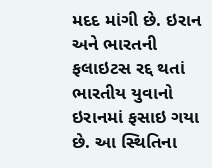મદદ માંગી છે. ઇરાન અને ભારતની ફલાઇટસ રદ્દ થતાં ભારતીય યુવાનો ઇરાનમાં ફસાઇ ગયા છે. આ સ્થિતિના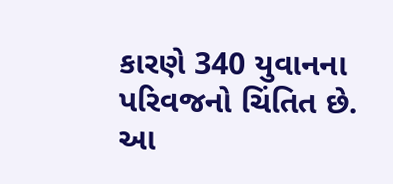કારણે 340 યુવાનના પરિવજનો ચિંતિત છે. આ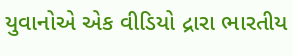યુવાનોએ એક વીડિયો દ્રારા ભારતીય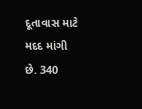દૂતાવાસ માટે મદદ માંગી છે. 340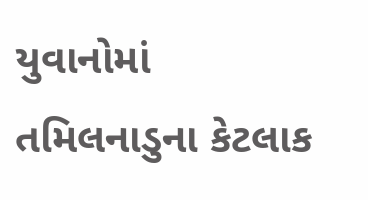યુવાનોમાં તમિલનાડુના કેટલાક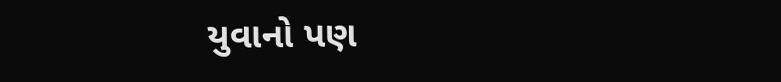યુવાનો પણ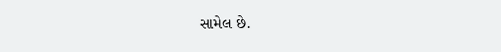સામેલ છે.